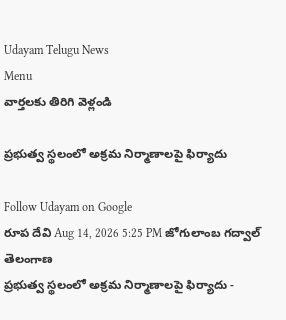Udayam Telugu News
Menu
వార్తలకు తిరిగి వెళ్లండి

ప్రభుత్వ స్థలంలో అక్రమ నిర్మాణాలపై ఫిర్యాదు

Follow Udayam on Google
రూప దేవి Aug 14, 2026 5:25 PM జోగులాంబ గద్వాల్ తెలంగాణ
ప్రభుత్వ స్థలంలో అక్రమ నిర్మాణాలపై ఫిర్యాదు -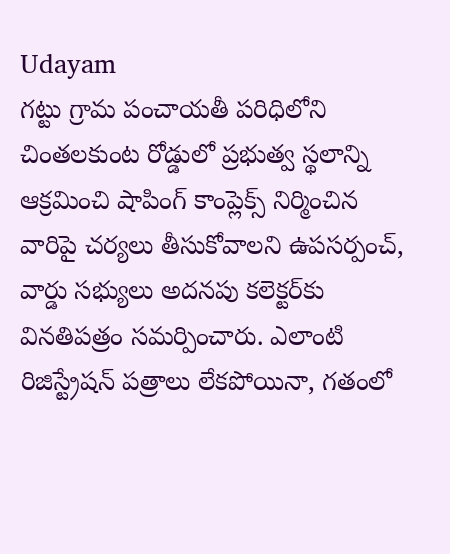Udayam
గట్టు గ్రామ పంచాయతీ పరిధిలోని చింతలకుంట రోడ్డులో ప్రభుత్వ స్థలాన్ని ఆక్రమించి షాపింగ్‌ కాంప్లెక్స్‌ నిర్మించిన వారిపై చర్యలు తీసుకోవాలని ఉపసర్పంచ్‌, వార్డు సభ్యులు అదనపు కలెక్టర్‌కు వినతిపత్రం సమర్పించారు. ఎలాంటి రిజిస్ట్రేషన్‌ పత్రాలు లేకపోయినా, గతంలో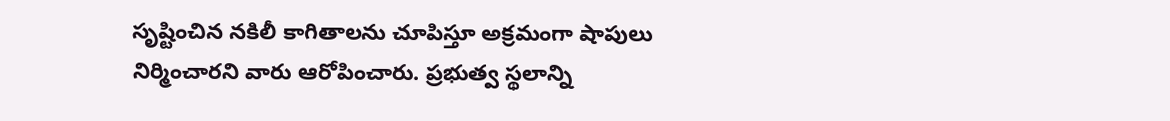సృష్టించిన నకిలీ కాగితాలను చూపిస్తూ అక్రమంగా షాపులు నిర్మించారని వారు ఆరోపించారు. ప్రభుత్వ స్థలాన్ని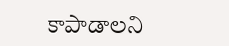కాపాడాలని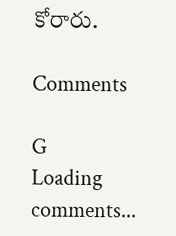కోరారు.

Comments

G
Loading comments...